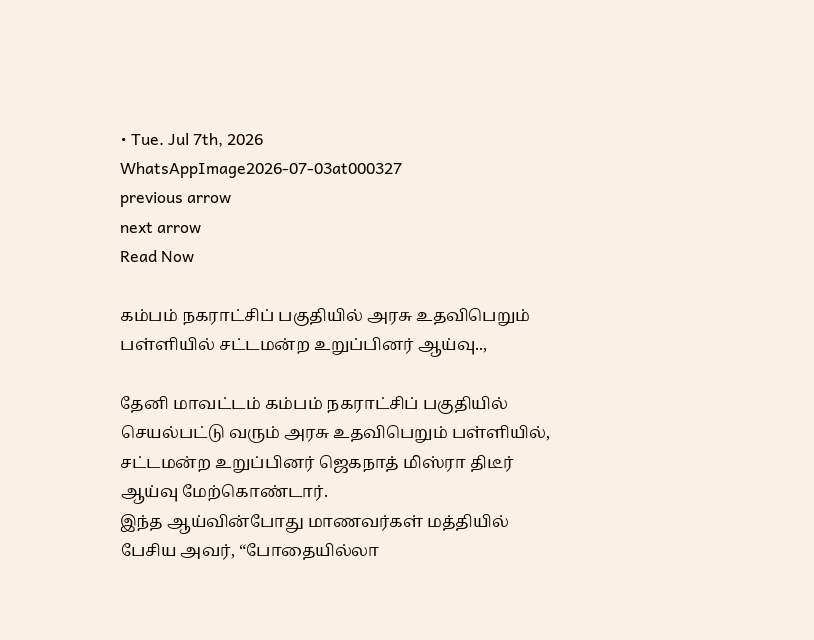• Tue. Jul 7th, 2026
WhatsAppImage2026-07-03at000327
previous arrow
next arrow
Read Now

கம்பம் நகராட்சிப் பகுதியில் அரசு உதவிபெறும் பள்ளியில் சட்டமன்ற உறுப்பினர் ஆய்வு..,

தேனி மாவட்டம் கம்பம் நகராட்சிப் பகுதியில் செயல்பட்டு வரும் அரசு உதவிபெறும் பள்ளியில், சட்டமன்ற உறுப்பினர் ஜெகநாத் மிஸ்ரா திடீர் ஆய்வு மேற்கொண்டார்.
இந்த ஆய்வின்போது மாணவர்கள் மத்தியில் பேசிய அவர், “போதையில்லா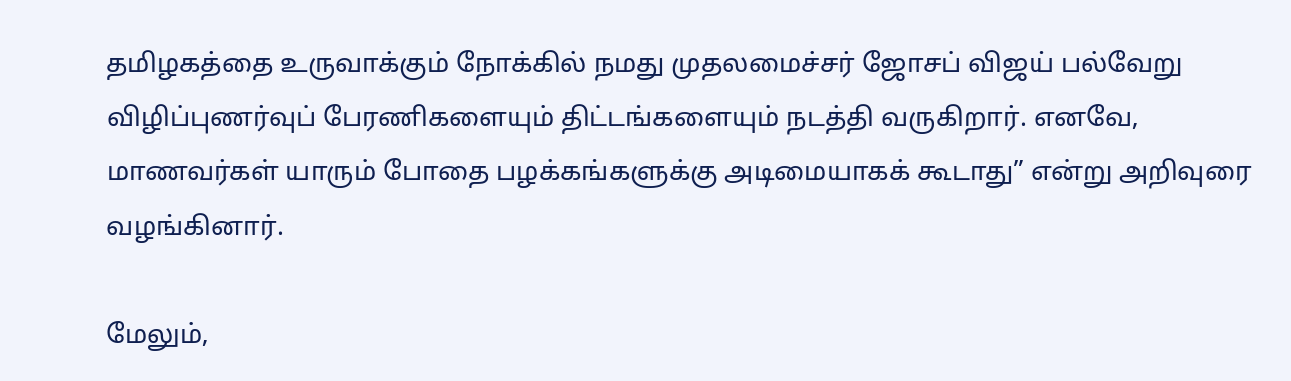தமிழகத்தை உருவாக்கும் நோக்கில் நமது முதலமைச்சர் ஜோசப் விஜய் பல்வேறு விழிப்புணர்வுப் பேரணிகளையும் திட்டங்களையும் நடத்தி வருகிறார். எனவே, மாணவர்கள் யாரும் போதை பழக்கங்களுக்கு அடிமையாகக் கூடாது” என்று அறிவுரை வழங்கினார்.

மேலும்,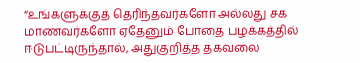“உங்களுக்குத் தெரிந்தவர்களோ அல்லது சக மாணவர்களோ ஏதேனும் போதை பழக்கத்தில் ஈடுபட்டிருந்தால், அதுகுறித்த தகவலை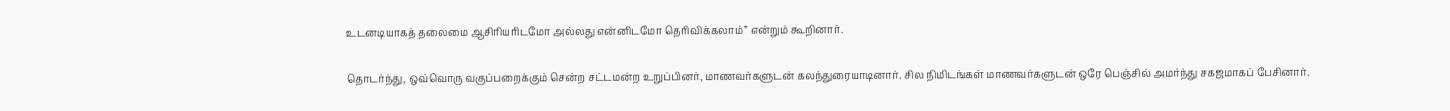உடனடியாகத் தலைமை ஆசிரியரிடமோ அல்லது என்னிடமோ தெரிவிக்கலாம்” என்றும் கூறினார்.

தொடர்ந்து, ஒவ்வொரு வகுப்பறைக்கும் சென்ற சட்டமன்ற உறுப்பினர், மாணவர்களுடன் கலந்துரையாடினார். சில நிமிடங்கள் மாணவர்களுடன் ஒரே பெஞ்சில் அமர்ந்து சகஜமாகப் பேசினார்.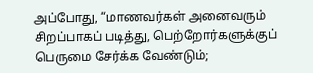அப்போது, “மாணவர்கள் அனைவரும் சிறப்பாகப் படித்து, பெற்றோர்களுக்குப் பெருமை சேர்க்க வேண்டும்;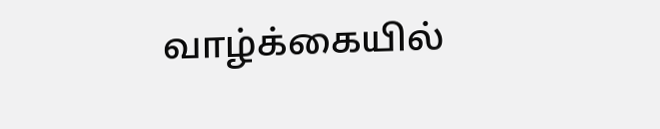வாழ்க்கையில்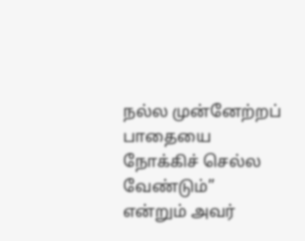நல்ல முன்னேற்றப் பாதையை நோக்கிச் செல்ல வேண்டும்” என்றும் அவர்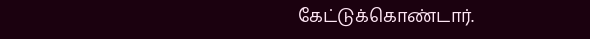கேட்டுக்கொண்டார்.